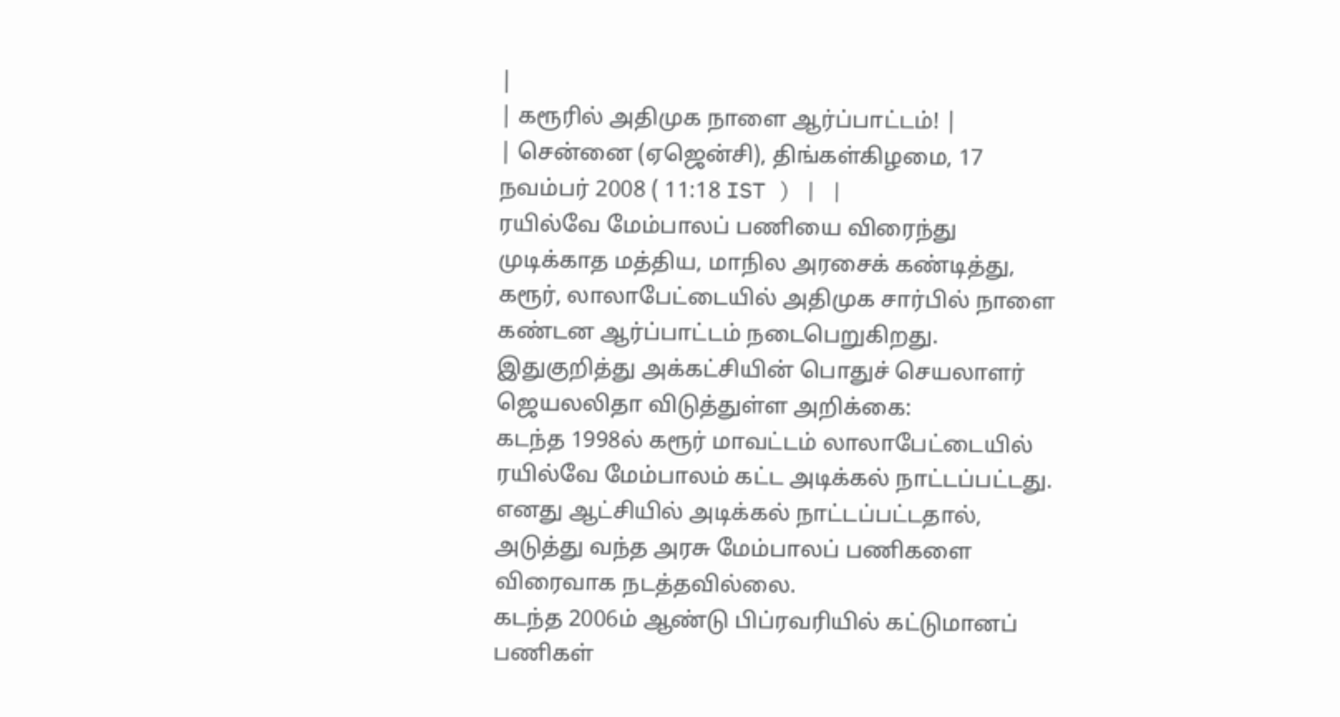|
| கரூரில் அதிமுக நாளை ஆர்ப்பாட்டம்! |
| சென்னை (ஏஜென்சி), திங்கள்கிழமை, 17 நவம்பர் 2008 ( 11:18 IST ) | |
ரயில்வே மேம்பாலப் பணியை விரைந்து முடிக்காத மத்திய, மாநில அரசைக் கண்டித்து, கரூர், லாலாபேட்டையில் அதிமுக சார்பில் நாளை கண்டன ஆர்ப்பாட்டம் நடைபெறுகிறது.
இதுகுறித்து அக்கட்சியின் பொதுச் செயலாளர் ஜெயலலிதா விடுத்துள்ள அறிக்கை:
கடந்த 1998ல் கரூர் மாவட்டம் லாலாபேட்டையில் ரயில்வே மேம்பாலம் கட்ட அடிக்கல் நாட்டப்பட்டது. எனது ஆட்சியில் அடிக்கல் நாட்டப்பட்டதால், அடுத்து வந்த அரசு மேம்பாலப் பணிகளை விரைவாக நடத்தவில்லை.
கடந்த 2006ம் ஆண்டு பிப்ரவரியில் கட்டுமானப் பணிகள்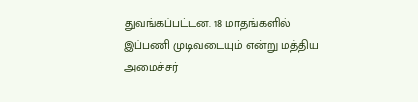துவங்கப்பட்டன. 18 மாதங்களில் இப்பணி முடிவடையும் என்று மத்திய அமைச்சர்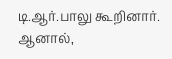டி.ஆர்.பாலு கூறினார். ஆனால்,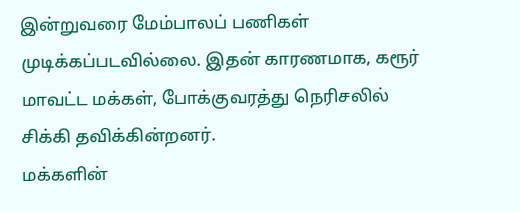இன்றுவரை மேம்பாலப் பணிகள் முடிக்கப்படவில்லை. இதன் காரணமாக, கரூர் மாவட்ட மக்கள், போக்குவரத்து நெரிசலில் சிக்கி தவிக்கின்றனர்.
மக்களின்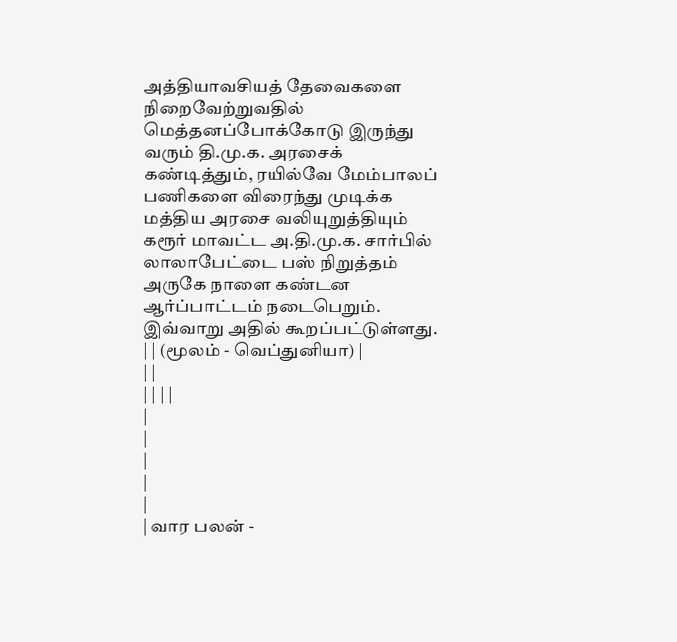அத்தியாவசியத் தேவைகளை நிறைவேற்றுவதில் மெத்தனப்போக்கோடு இருந்து வரும் தி.மு.க. அரசைக் கண்டித்தும், ரயில்வே மேம்பாலப் பணிகளை விரைந்து முடிக்க மத்திய அரசை வலியுறுத்தியும் கரூர் மாவட்ட அ.தி.மு.க. சார்பில் லாலாபேட்டை பஸ் நிறுத்தம் அருகே நாளை கண்டன ஆர்ப்பாட்டம் நடைபெறும். இவ்வாறு அதில் கூறப்பட்டுள்ளது.
| | (மூலம் - வெப்துனியா) |
| |
| | | |
|
|
|
|
|
| வார பலன் -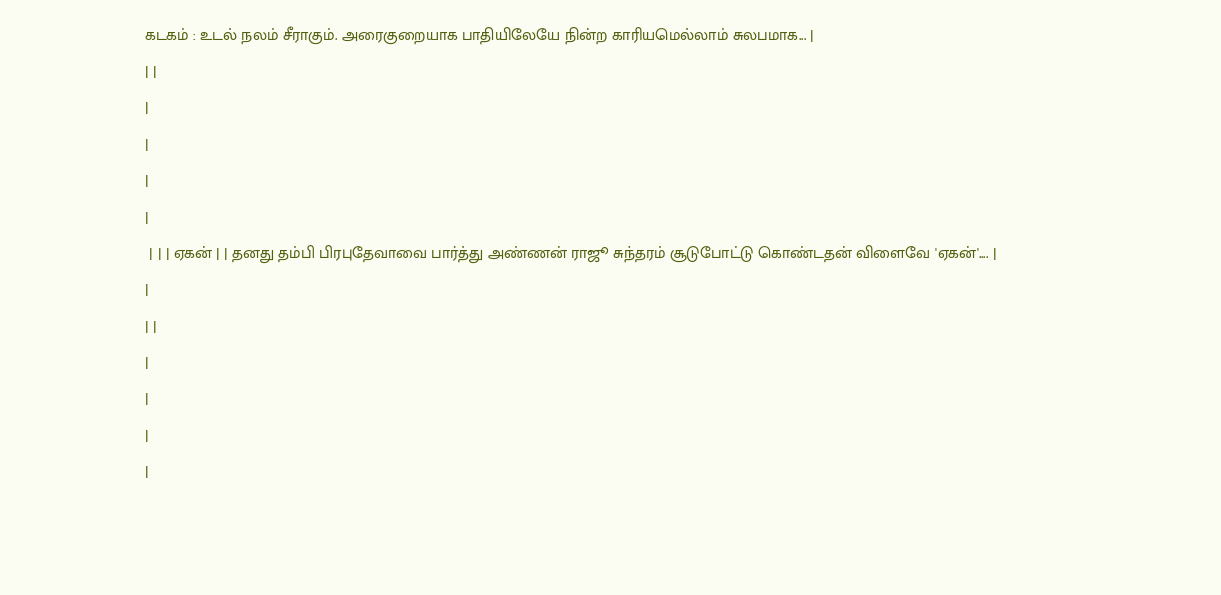கடகம் : உடல் நலம் சீராகும். அரைகுறையாக பாதியிலேயே நின்ற காரியமெல்லாம் சுலபமாக... |
| |
|
|
|
|
 | | | ஏகன் | | தனது தம்பி பிரபுதேவாவை பார்த்து அண்ணன் ராஜூ சுந்தரம் சூடுபோட்டு கொண்டதன் விளைவே 'ஏகன்'.... |
|
| |
|
|
|
|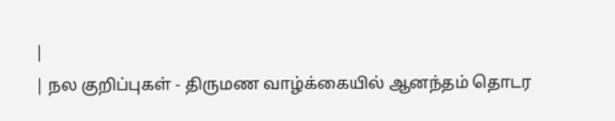|
| நல குறிப்புகள் - திருமண வாழ்க்கையில் ஆனந்தம் தொடர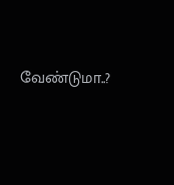வேண்டுமா..?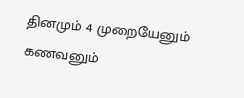தினமும் 4 முறையேனும் கணவனும்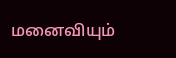மனைவியும்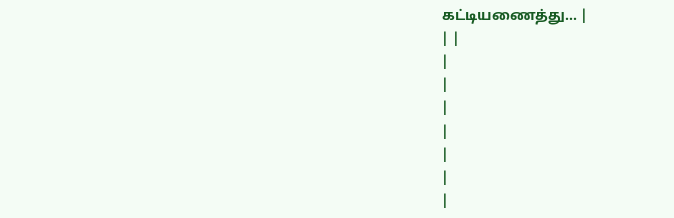கட்டியணைத்து... |
| |
|
|
|
|
|
|
|